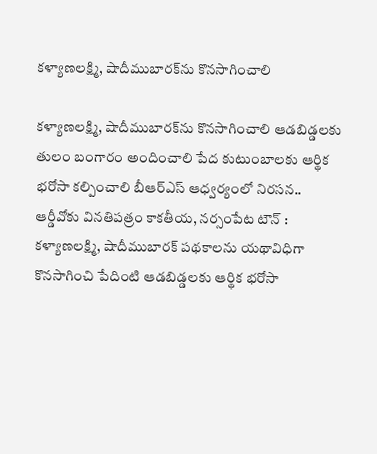కళ్యాణలక్ష్మి, షాదీముబారక్‌ను కొనసాగించాలి

కళ్యాణలక్ష్మి, షాదీముబారక్‌ను కొనసాగించాలి ఆడబిడ్డలకు తులం బంగారం అందించాలి పేద కుటుంబాలకు ఆర్థిక భరోసా కల్పించాలి బీఆర్‌ఎస్‌ ఆధ్వర్యంలో నిరసన.. ఆర్డీవోకు వినతిపత్రం కాకతీయ, నర్సంపేట టౌన్ : కళ్యాణలక్ష్మి, షాదీముబారక్‌ పథకాలను యథావిధిగా కొనసాగించి పేదింటి ఆడబిడ్డలకు ఆర్థిక భరోసా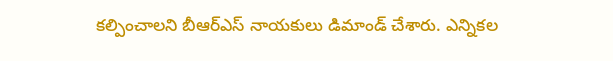కల్పించాలని బీఆర్‌ఎస్‌ నాయకులు డిమాండ్‌ చేశారు. ఎన్నికల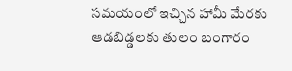సమయంలో ఇచ్చిన హామీ మేరకు ఆడబిడ్డలకు తులం బంగారం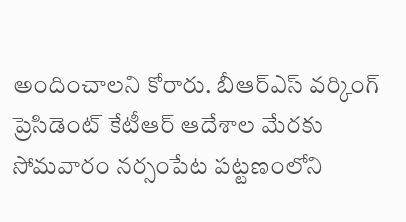అందించాలని కోరారు. బీఆర్‌ఎస్‌ వర్కింగ్‌ ప్రెసిడెంట్‌ కేటీఆర్‌ ఆదేశాల మేరకు సోమవారం నర్సంపేట పట్టణంలోని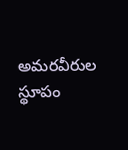అమరవీరుల స్థూపం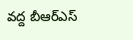వద్ద బీఆర్‌ఎస్‌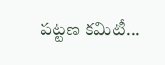పట్టణ కమిటీ...